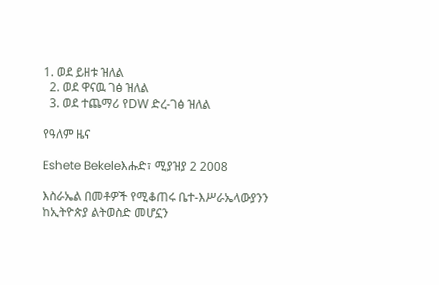1. ወደ ይዘቱ ዝለል
  2. ወደ ዋናዉ ገፅ ዝለል
  3. ወደ ተጨማሪ የDW ድረ-ገፅ ዝለል

የዓለም ዜና

Eshete Bekeleእሑድ፣ ሚያዝያ 2 2008

እስራኤል በመቶዎች የሚቆጠሩ ቤተ-እሥራኤላውያንን ከኢትዮጵያ ልትወስድ መሆኗን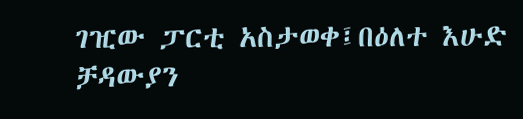ገዢው ፓርቲ አስታወቀ፤በዕለተ እሁድ ቻዳውያን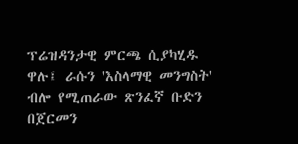ፕሬዝዳንታዊ ምርጫ ሲያካሂዱ ዋሉ፤ ራሱን 'እስላማዊ መንግስት' ብሎ የሚጠራው ጽንፈኛ ቡድን በጀርመን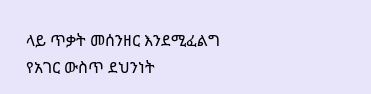ላይ ጥቃት መሰንዘር እንደሚፈልግ የአገር ውስጥ ደህንነት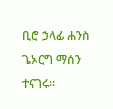ቢሮ ኃላፊ ሐንስ ጌኦርግ ማሰን ተናገሩ።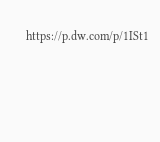https://p.dw.com/p/1ISt1